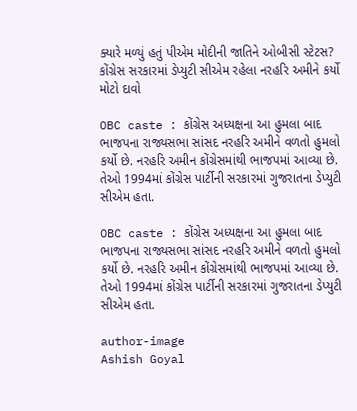ક્યારે મળ્યું હતું પીએમ મોદીની જાતિને ઓબીસી સ્ટેટસ? કોંગ્રેસ સરકારમાં ડેપ્યુટી સીએમ રહેલા નરહરિ અમીને કર્યો મોટો દાવો

OBC caste : કોંગ્રેસ અધ્યક્ષના આ હુમલા બાદ ભાજપના રાજ્યસભા સાંસદ નરહરિ અમીને વળતો હુમલો કર્યો છે. નરહરિ અમીન કોંગ્રેસમાંથી ભાજપમાં આવ્યા છે. તેઓ 1994માં કોંગ્રેસ પાર્ટીની સરકારમાં ગુજરાતના ડેપ્યુટી સીએમ હતા.

OBC caste : કોંગ્રેસ અધ્યક્ષના આ હુમલા બાદ ભાજપના રાજ્યસભા સાંસદ નરહરિ અમીને વળતો હુમલો કર્યો છે. નરહરિ અમીન કોંગ્રેસમાંથી ભાજપમાં આવ્યા છે. તેઓ 1994માં કોંગ્રેસ પાર્ટીની સરકારમાં ગુજરાતના ડેપ્યુટી સીએમ હતા.

author-image
Ashish Goyal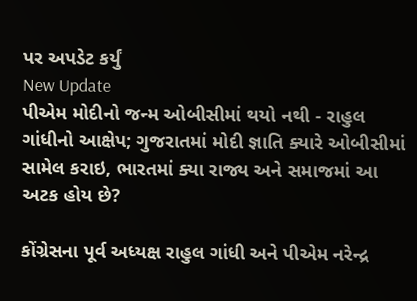પર અપડેટ કર્યું
New Update
પીએમ મોદીનો જન્મ ઓબીસીમાં થયો નથી - રાહુલ ગાંધીનો આક્ષેપ; ગુજરાતમાં મોદી જ્ઞાતિ ક્યારે ઓબીસીમાં સામેલ કરાઇ, ભારતમાં ક્યા રાજ્ય અને સમાજમાં આ અટક હોય છે?

કોંગ્રેસના પૂર્વ અધ્યક્ષ રાહુલ ગાંધી અને પીએમ નરેન્દ્ર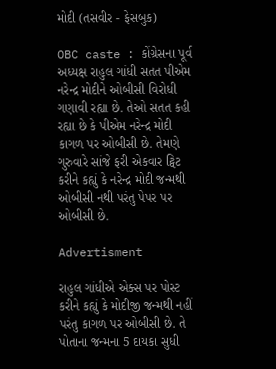મોદી (તસવીર - ફેસબુક)

OBC caste : કોંગ્રેસના પૂર્વ અધ્યક્ષ રાહુલ ગાંધી સતત પીએમ નરેન્દ્ર મોદીને ઓબીસી વિરોધી ગણાવી રહ્યા છે. તેઓ સતત કહી રહ્યા છે કે પીએમ નરેન્દ્ર મોદી કાગળ પર ઓબીસી છે. તેમણે ગુરુવારે સાંજે ફરી એકવાર ટ્વિટ કરીને કહ્યું કે નરેન્દ્ર મોદી જન્મથી ઓબીસી નથી પરંતુ પેપર પર ઓબીસી છે.

Advertisment

રાહુલ ગાંધીએ એક્સ પર પોસ્ટ કરીને કહ્યું કે મોદીજી જન્મથી નહીં પરંતુ કાગળ પર ઓબીસી છે. તે પોતાના જન્મના 5 દાયકા સુધી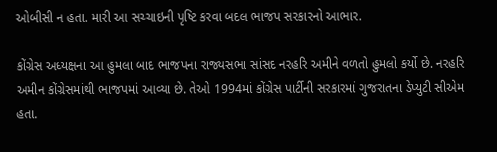ઓબીસી ન હતા. મારી આ સચ્ચાઇની પૃષ્ટિ કરવા બદલ ભાજપ સરકારનો આભાર.

કોંગ્રેસ અધ્યક્ષના આ હુમલા બાદ ભાજપના રાજ્યસભા સાંસદ નરહરિ અમીને વળતો હુમલો કર્યો છે. નરહરિ અમીન કોંગ્રેસમાંથી ભાજપમાં આવ્યા છે. તેઓ 1994માં કોંગ્રેસ પાર્ટીની સરકારમાં ગુજરાતના ડેપ્યુટી સીએમ હતા.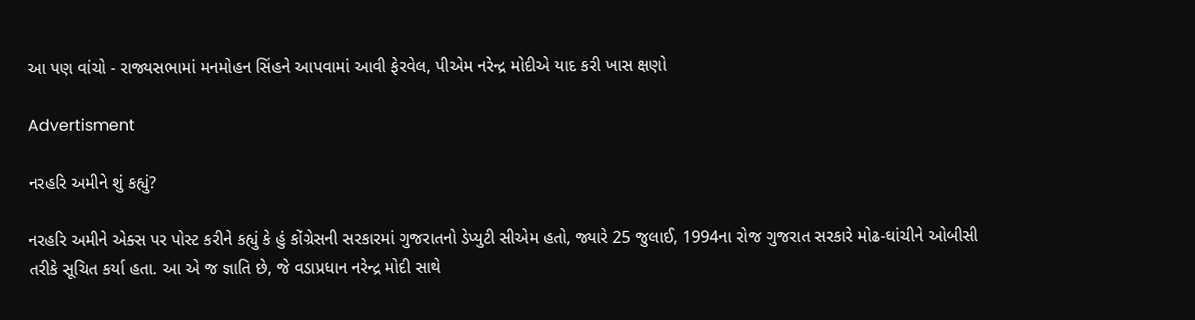આ પણ વાંચો - રાજ્યસભામાં મનમોહન સિંહને આપવામાં આવી ફેરવેલ, પીએમ નરેન્દ્ર મોદીએ યાદ કરી ખાસ ક્ષણો

Advertisment

નરહરિ અમીને શું કહ્યું?

નરહરિ અમીને એક્સ પર પોસ્ટ કરીને કહ્યું કે હું કોંગ્રેસની સરકારમાં ગુજરાતનો ડેપ્યુટી સીએમ હતો, જ્યારે 25 જુલાઈ, 1994ના રોજ ગુજરાત સરકારે મોઢ-ઘાંચીને ઓબીસી તરીકે સૂચિત કર્યા હતા. આ એ જ જ્ઞાતિ છે, જે વડાપ્રધાન નરેન્દ્ર મોદી સાથે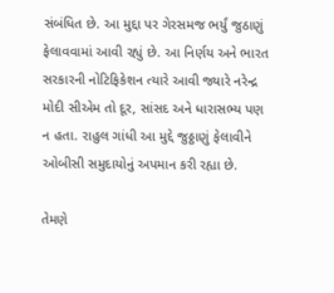સંબંધિત છે. આ મુદ્દા પર ગેરસમજ ભર્યું જુઠાણું ફેલાવવામાં આવી રહ્યું છે. આ નિર્ણય અને ભારત સરકારની નોટિફિકેશન ત્યારે આવી જ્યારે નરેન્દ્ર મોદી સીએમ તો દૂર, સાંસદ અને ધારાસભ્ય પણ ન હતા. રાહુલ ગાંધી આ મુદ્દે જુઠ્ઠાણું ફેલાવીને ઓબીસી સમુદાયોનું અપમાન કરી રહ્યા છે.

તેમણે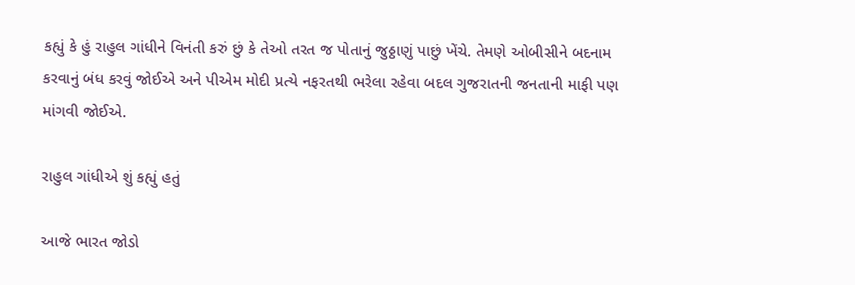કહ્યું કે હું રાહુલ ગાંધીને વિનંતી કરું છું કે તેઓ તરત જ પોતાનું જુઠ્ઠાણું પાછું ખેંચે. તેમણે ઓબીસીને બદનામ કરવાનું બંધ કરવું જોઈએ અને પીએમ મોદી પ્રત્યે નફરતથી ભરેલા રહેવા બદલ ગુજરાતની જનતાની માફી પણ માંગવી જોઈએ.

રાહુલ ગાંધીએ શું કહ્યું હતું

આજે ભારત જોડો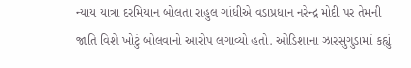ન્યાય યાત્રા દરમિયાન બોલતા રાહુલ ગાંધીએ વડાપ્રધાન નરેન્દ્ર મોદી પર તેમની જાતિ વિશે ખોટું બોલવાનો આરોપ લગાવ્યો હતો. ઓડિશાના ઝારસુગુડામાં કહ્યું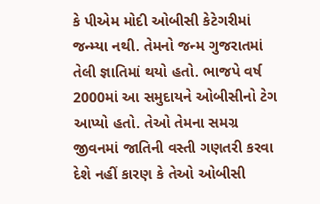કે પીએમ મોદી ઓબીસી કેટેગરીમાં જન્મ્યા નથી. તેમનો જન્મ ગુજરાતમાં તેલી જ્ઞાતિમાં થયો હતો. ભાજપે વર્ષ 2000માં આ સમુદાયને ઓબીસીનો ટેગ આપ્યો હતો. તેઓ તેમના સમગ્ર જીવનમાં જાતિની વસ્તી ગણતરી કરવા દેશે નહીં કારણ કે તેઓ ઓબીસી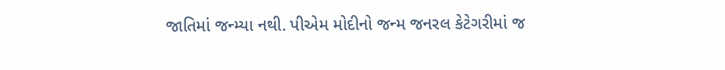જાતિમાં જન્મ્યા નથી. પીએમ મોદીનો જન્મ જનરલ કેટેગરીમાં જ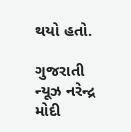થયો હતો.

ગુજરાતી ન્યૂઝ નરેન્દ્ર મોદી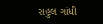રાહુલ ગાંધી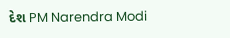દેશ PM Narendra Modi